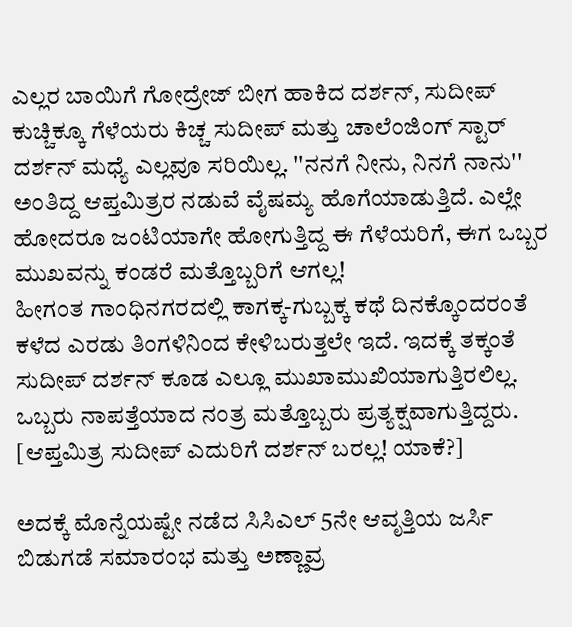ಎಲ್ಲರ ಬಾಯಿಗೆ ಗೋದ್ರೇಜ್ ಬೀಗ ಹಾಕಿದ ದರ್ಶನ್, ಸುದೀಪ್
ಕುಚ್ಚಿಕ್ಕೂ ಗೆಳೆಯರು ಕಿಚ್ಚ ಸುದೀಪ್ ಮತ್ತು ಚಾಲೆಂಜಿಂಗ್ ಸ್ಟಾರ್ ದರ್ಶನ್ ಮಧ್ಯೆ ಎಲ್ಲವೂ ಸರಿಯಿಲ್ಲ. ''ನನಗೆ ನೀನು, ನಿನಗೆ ನಾನು'' ಅಂತಿದ್ದ ಆಪ್ತಮಿತ್ರರ ನಡುವೆ ವೈಷಮ್ಯ ಹೊಗೆಯಾಡುತ್ತಿದೆ. ಎಲ್ಲೇ ಹೋದರೂ ಜಂಟಿಯಾಗೇ ಹೋಗುತ್ತಿದ್ದ ಈ ಗೆಳೆಯರಿಗೆ, ಈಗ ಒಬ್ಬರ ಮುಖವನ್ನು ಕಂಡರೆ ಮತ್ತೊಬ್ಬರಿಗೆ ಆಗಲ್ಲ!
ಹೀಗಂತ ಗಾಂಧಿನಗರದಲ್ಲಿ ಕಾಗಕ್ಕ-ಗುಬ್ಬಕ್ಕ ಕಥೆ ದಿನಕ್ಕೊಂದರಂತೆ ಕಳೆದ ಎರಡು ತಿಂಗಳಿನಿಂದ ಕೇಳಿಬರುತ್ತಲೇ ಇದೆ. ಇದಕ್ಕೆ ತಕ್ಕಂತೆ ಸುದೀಪ್ ದರ್ಶನ್ ಕೂಡ ಎಲ್ಲೂ ಮುಖಾಮುಖಿಯಾಗುತ್ತಿರಲಿಲ್ಲ. ಒಬ್ಬರು ನಾಪತ್ತೆಯಾದ ನಂತ್ರ ಮತ್ತೊಬ್ಬರು ಪ್ರತ್ಯಕ್ಷವಾಗುತ್ತಿದ್ದರು. [ಆಪ್ತಮಿತ್ರ ಸುದೀಪ್ ಎದುರಿಗೆ ದರ್ಶನ್ ಬರಲ್ಲ! ಯಾಕೆ?]

ಅದಕ್ಕೆ ಮೊನ್ನೆಯಷ್ಟೇ ನಡೆದ ಸಿಸಿಎಲ್ 5ನೇ ಆವೃತ್ತಿಯ ಜರ್ಸಿ ಬಿಡುಗಡೆ ಸಮಾರಂಭ ಮತ್ತು ಅಣ್ಣಾವ್ರ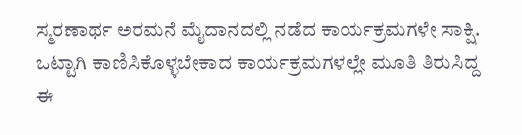ಸ್ಮರಣಾರ್ಥ ಅರಮನೆ ಮೈದಾನದಲ್ಲಿ ನಡೆದ ಕಾರ್ಯಕ್ರಮಗಳೇ ಸಾಕ್ಷಿ. ಒಟ್ಟಾಗಿ ಕಾಣಿಸಿಕೊಳ್ಳಬೇಕಾದ ಕಾರ್ಯಕ್ರಮಗಳಲ್ಲೇ ಮೂತಿ ತಿರುಸಿದ್ದ ಈ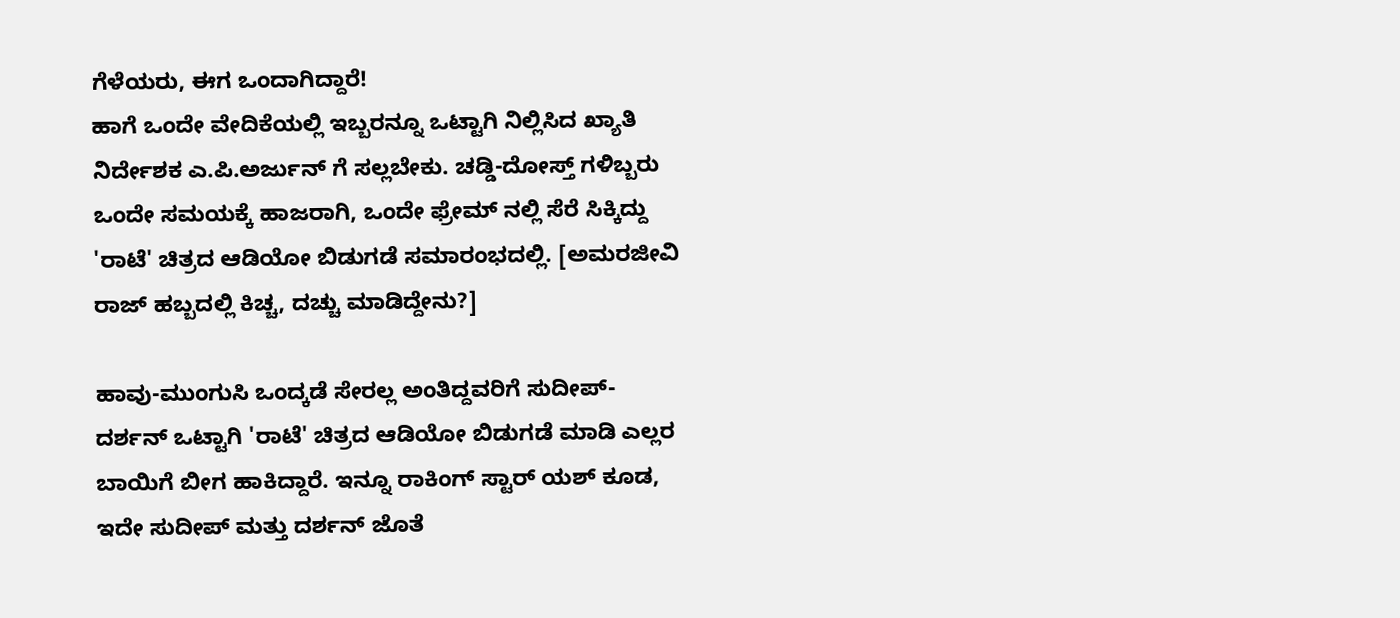ಗೆಳೆಯರು, ಈಗ ಒಂದಾಗಿದ್ದಾರೆ!
ಹಾಗೆ ಒಂದೇ ವೇದಿಕೆಯಲ್ಲಿ ಇಬ್ಬರನ್ನೂ ಒಟ್ಟಾಗಿ ನಿಲ್ಲಿಸಿದ ಖ್ಯಾತಿ ನಿರ್ದೇಶಕ ಎ.ಪಿ.ಅರ್ಜುನ್ ಗೆ ಸಲ್ಲಬೇಕು. ಚಡ್ಡಿ-ದೋಸ್ತ್ ಗಳಿಬ್ಬರು ಒಂದೇ ಸಮಯಕ್ಕೆ ಹಾಜರಾಗಿ, ಒಂದೇ ಫ್ರೇಮ್ ನಲ್ಲಿ ಸೆರೆ ಸಿಕ್ಕಿದ್ದು 'ರಾಟೆ' ಚಿತ್ರದ ಆಡಿಯೋ ಬಿಡುಗಡೆ ಸಮಾರಂಭದಲ್ಲಿ. [ಅಮರಜೀವಿ ರಾಜ್ ಹಬ್ಬದಲ್ಲಿ ಕಿಚ್ಚ, ದಚ್ಚು ಮಾಡಿದ್ದೇನು?]

ಹಾವು-ಮುಂಗುಸಿ ಒಂದ್ಕಡೆ ಸೇರಲ್ಲ ಅಂತಿದ್ದವರಿಗೆ ಸುದೀಪ್-ದರ್ಶನ್ ಒಟ್ಟಾಗಿ 'ರಾಟೆ' ಚಿತ್ರದ ಆಡಿಯೋ ಬಿಡುಗಡೆ ಮಾಡಿ ಎಲ್ಲರ ಬಾಯಿಗೆ ಬೀಗ ಹಾಕಿದ್ದಾರೆ. ಇನ್ನೂ ರಾಕಿಂಗ್ ಸ್ಟಾರ್ ಯಶ್ ಕೂಡ, ಇದೇ ಸುದೀಪ್ ಮತ್ತು ದರ್ಶನ್ ಜೊತೆ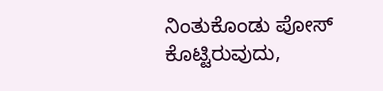ನಿಂತುಕೊಂಡು ಪೋಸ್ ಕೊಟ್ಟಿರುವುದು,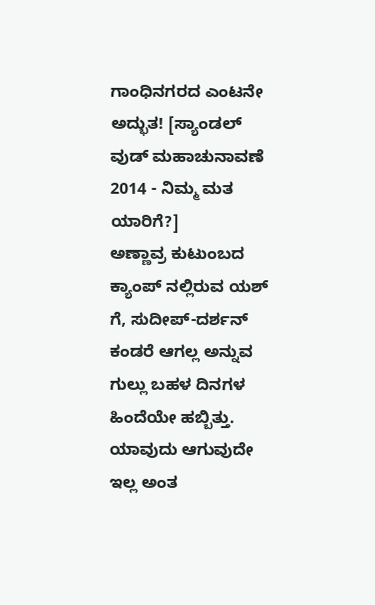ಗಾಂಧಿನಗರದ ಎಂಟನೇ ಅದ್ಭುತ! [ಸ್ಯಾಂಡಲ್ ವುಡ್ ಮಹಾಚುನಾವಣೆ 2014 - ನಿಮ್ಮ ಮತ ಯಾರಿಗೆ?]
ಅಣ್ಣಾವ್ರ ಕುಟುಂಬದ ಕ್ಯಾಂಪ್ ನಲ್ಲಿರುವ ಯಶ್ ಗೆ, ಸುದೀಪ್-ದರ್ಶನ್ ಕಂಡರೆ ಆಗಲ್ಲ ಅನ್ನುವ ಗುಲ್ಲು ಬಹಳ ದಿನಗಳ ಹಿಂದೆಯೇ ಹಬ್ಬಿತ್ತು. ಯಾವುದು ಆಗುವುದೇ ಇಲ್ಲ ಅಂತ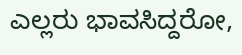ಎಲ್ಲರು ಭಾವಸಿದ್ದರೋ,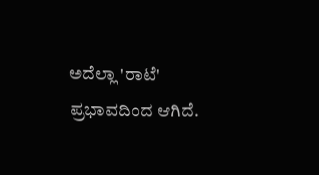ಅದೆಲ್ಲಾ 'ರಾಟೆ' ಪ್ರಭಾವದಿಂದ ಆಗಿದೆ.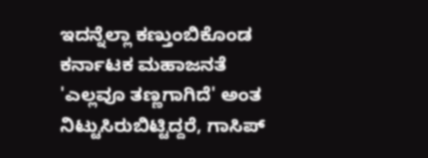ಇದನ್ನೆಲ್ಲಾ ಕಣ್ತುಂಬಿಕೊಂಡ ಕರ್ನಾಟಕ ಮಹಾಜನತೆ 'ಎಲ್ಲವೂ ತಣ್ಣಗಾಗಿದೆ' ಅಂತ ನಿಟ್ಟುಸಿರುಬಿಟ್ಟಿದ್ದರೆ, ಗಾಸಿಪ್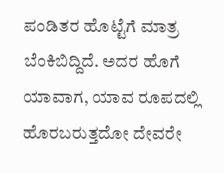ಪಂಡಿತರ ಹೊಟ್ಟೆಗೆ ಮಾತ್ರ ಬೆಂಕಿಬಿದ್ದಿದೆ. ಅದರ ಹೊಗೆ ಯಾವಾಗ, ಯಾವ ರೂಪದಲ್ಲಿ ಹೊರಬರುತ್ತದೋ ದೇವರೇ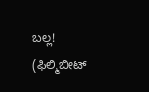ಬಲ್ಲ! (ಫಿಲ್ಮಿಬೀಟ್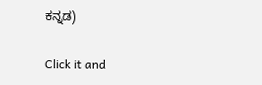ಕನ್ನಡ)


Click it and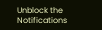Unblock the Notifications